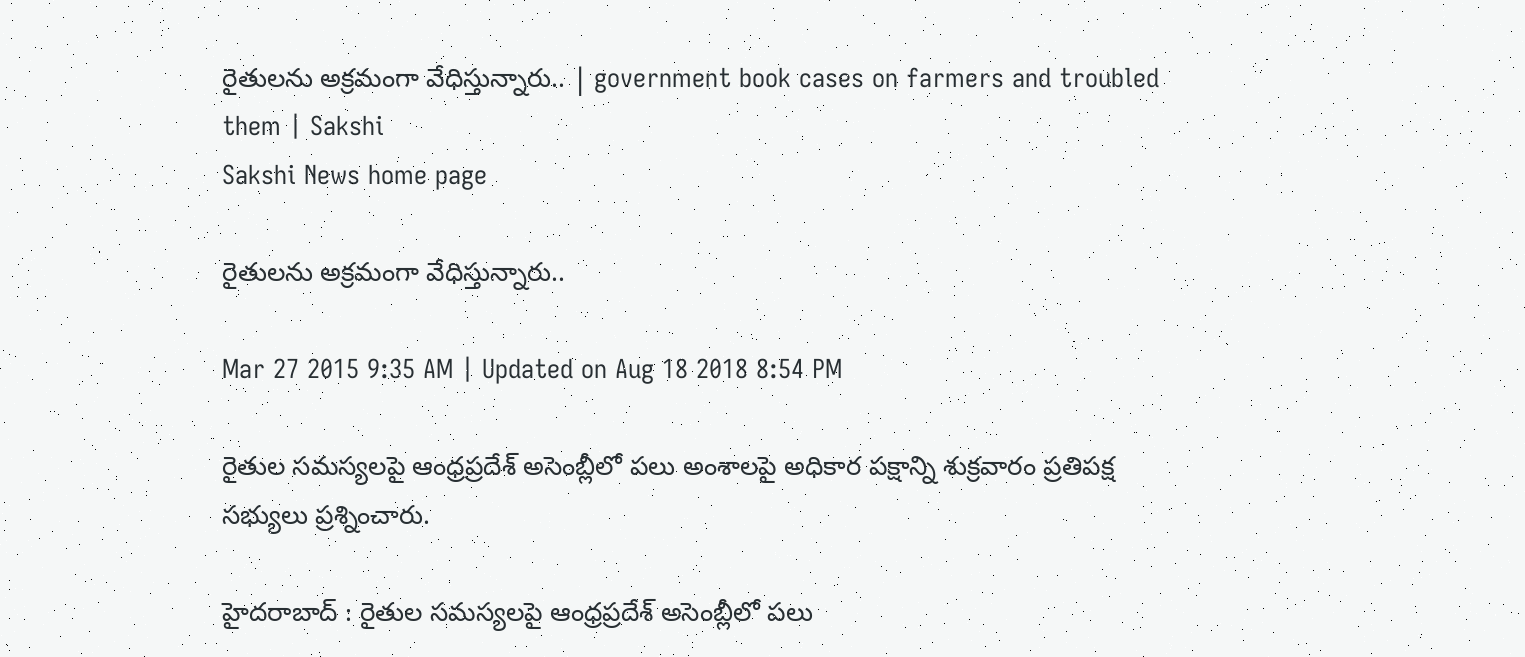రైతులను అక్రమంగా వేధిస్తున్నారు.. | government book cases on farmers and troubled them | Sakshi
Sakshi News home page

రైతులను అక్రమంగా వేధిస్తున్నారు..

Mar 27 2015 9:35 AM | Updated on Aug 18 2018 8:54 PM

రైతుల సమస్యలపై ఆంధ్రప్రదేశ్ అసెంబ్లీలో పలు అంశాలపై అధికార పక్షాన్ని శుక్రవారం ప్రతిపక్ష సభ్యులు ప్రశ్నించారు.

హైదరాబాద్ : రైతుల సమస్యలపై ఆంధ్రప్రదేశ్ అసెంబ్లీలో పలు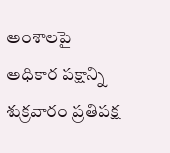అంశాలపై అధికార పక్షాన్ని శుక్రవారం ప్రతిపక్ష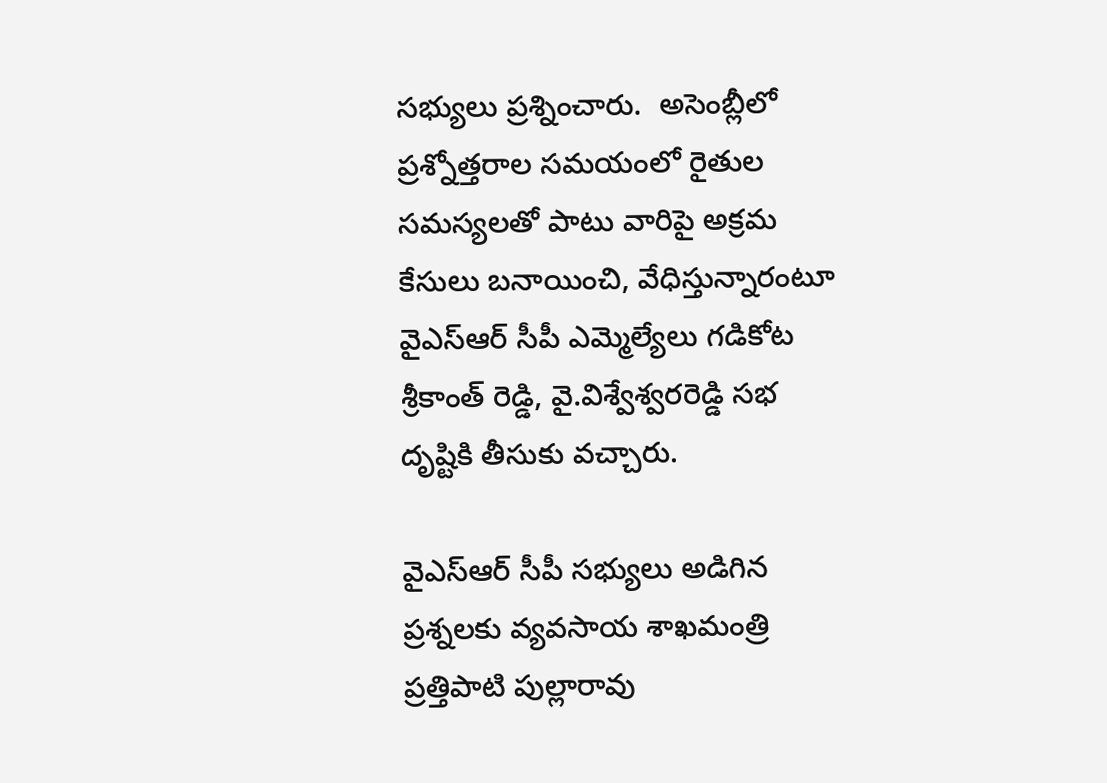సభ్యులు ప్రశ్నించారు.  అసెంబ్లీలో ప్రశ్నోత్తరాల సమయంలో రైతుల సమస్యలతో పాటు వారిపై అక్రమ కేసులు బనాయించి, వేధిస్తున్నారంటూ వైఎస్ఆర్ సీపీ ఎమ్మెల్యేలు గడికోట శ్రీకాంత్ రెడ్డి, వై.విశ్వేశ్వరరెడ్డి సభ దృష్టికి తీసుకు వచ్చారు.

వైఎస్ఆర్ సీపీ సభ్యులు అడిగిన ప్రశ్నలకు వ్యవసాయ శాఖమంత్రి ప్రత్తిపాటి పుల్లారావు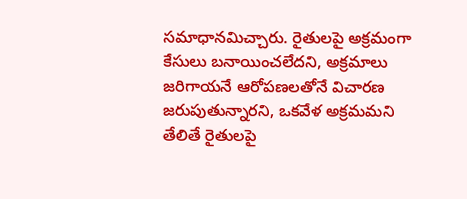సమాధానమిచ్చారు. రైతులపై అక్రమంగా కేసులు బనాయించలేదని, అక్రమాలు జరిగాయనే ఆరోపణలతోనే విచారణ జరుపుతున్నారని, ఒకవేళ అక్రమమని తేలితే రైతులపై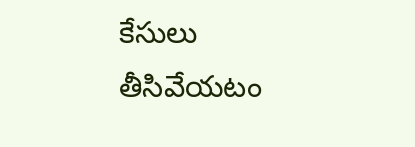కేసులు తీసివేయటం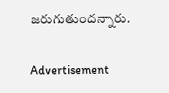జరుగుతుందన్నారు.

Advertisement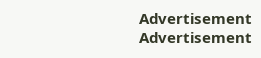Advertisement
Advertisement